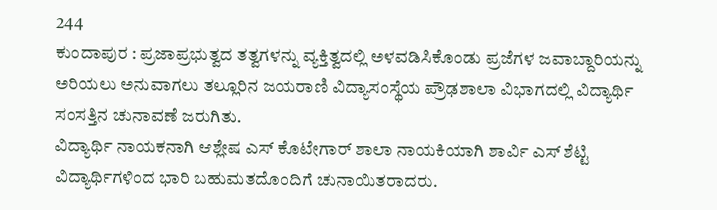244
ಕುಂದಾಪುರ : ಪ್ರಜಾಪ್ರಭುತ್ವದ ತತ್ವಗಳನ್ನು ವ್ಯಕ್ತಿತ್ವದಲ್ಲಿ ಅಳವಡಿಸಿಕೊಂಡು ಪ್ರಜೆಗಳ ಜವಾಬ್ದಾರಿಯನ್ನು ಅರಿಯಲು ಅನುವಾಗಲು ತಲ್ಲೂರಿನ ಜಯರಾಣಿ ವಿದ್ಯಾಸಂಸ್ಥೆಯ ಪ್ರೌಢಶಾಲಾ ವಿಭಾಗದಲ್ಲಿ ವಿದ್ಯಾರ್ಥಿ ಸಂಸತ್ತಿನ ಚುನಾವಣೆ ಜರುಗಿತು.
ವಿದ್ಯಾರ್ಥಿ ನಾಯಕನಾಗಿ ಆಶ್ಲೇಷ ಎಸ್ ಕೊಟೇಗಾರ್ ಶಾಲಾ ನಾಯಕಿಯಾಗಿ ಶಾರ್ವಿ ಎಸ್ ಶೆಟ್ಟಿ ವಿದ್ಯಾರ್ಥಿಗಳಿಂದ ಭಾರಿ ಬಹುಮತದೊಂದಿಗೆ ಚುನಾಯಿತರಾದರು.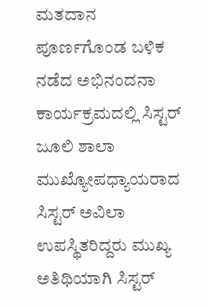ಮತದಾನ ಪೂರ್ಣಗೊಂಡ ಬಳಿಕ ನಡೆದ ಅಭಿನಂದನಾ ಕಾರ್ಯಕ್ರಮದಲ್ಲಿ ಸಿಸ್ಟರ್ ಜೂಲಿ ಶಾಲಾ ಮುಖ್ಯೋಪಧ್ಯಾಯರಾದ ಸಿಸ್ಟರ್ ಅವಿಲಾ ಉಪಸ್ಥಿತರಿದ್ದರು ಮುಖ್ಯ ಅತಿಥಿಯಾಗಿ ಸಿಸ್ಟರ್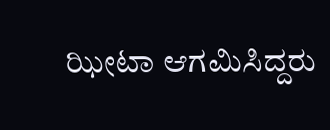ಝೀಟಾ ಆಗಮಿಸಿದ್ದರು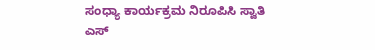ಸಂಧ್ಯಾ ಕಾರ್ಯಕ್ರಮ ನಿರೂಪಿಸಿ ಸ್ವಾತಿ ಎಸ್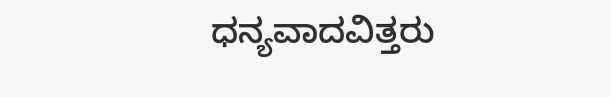ಧನ್ಯವಾದವಿತ್ತರು